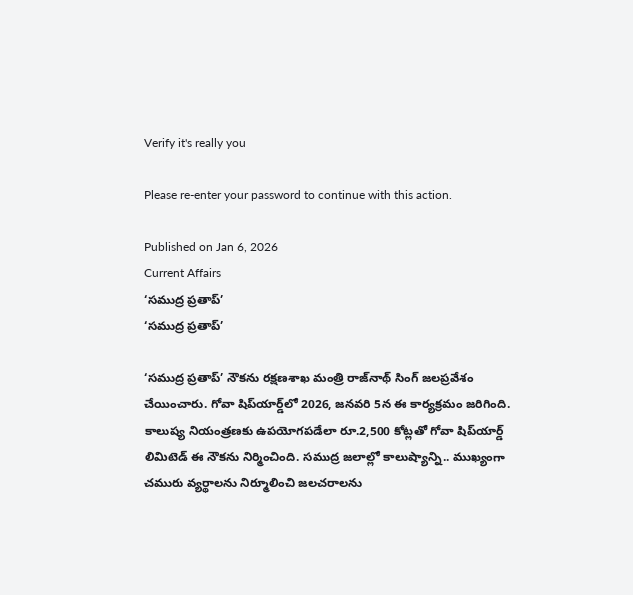Verify it's really you

Please re-enter your password to continue with this action.

Published on Jan 6, 2026
Current Affairs
‘సముద్ర ప్రతాప్‌’
‘సముద్ర ప్రతాప్‌’

‘సముద్ర ప్రతాప్‌’ నౌకను రక్షణశాఖ మంత్రి రాజ్‌నాథ్‌ సింగ్‌ జలప్రవేశం చేయించారు. గోవా షిప్‌యార్డ్‌లో 2026, జనవరి 5న ఈ కార్యక్రమం జరిగింది. కాలుష్య నియంత్రణకు ఉపయోగపడేలా రూ.2,500 కోట్లతో గోవా షిప్‌యార్డ్‌ లిమిటెడ్‌ ఈ నౌకను నిర్మించింది. సముద్ర జలాల్లో కాలుష్యాన్ని.. ముఖ్యంగా చమురు వ్యర్థాలను నిర్మూలించి జలచరాలను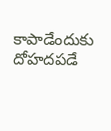కాపాడేందుకు దోహదపడే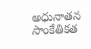అధునాతన సాంకేతికత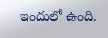ఇందులో ఉంది.